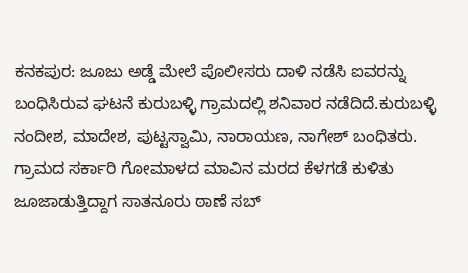ಕನಕಪುರ: ಜೂಜು ಅಡ್ಡೆ ಮೇಲೆ ಪೊಲೀಸರು ದಾಳಿ ನಡೆಸಿ ಐವರನ್ನು ಬಂಧಿಸಿರುವ ಘಟನೆ ಕುರುಬಳ್ಳಿ ಗ್ರಾಮದಲ್ಲಿ ಶನಿವಾರ ನಡೆದಿದೆ.ಕುರುಬಳ್ಳಿ ನಂದೀಶ, ಮಾದೇಶ, ಪುಟ್ಟಸ್ವಾಮಿ, ನಾರಾಯಣ, ನಾಗೇಶ್ ಬಂಧಿತರು. ಗ್ರಾಮದ ಸರ್ಕಾರಿ ಗೋಮಾಳದ ಮಾವಿನ ಮರದ ಕೆಳಗಡೆ ಕುಳಿತು ಜೂಜಾಡುತ್ತಿದ್ದಾಗ ಸಾತನೂರು ಠಾಣೆ ಸಬ್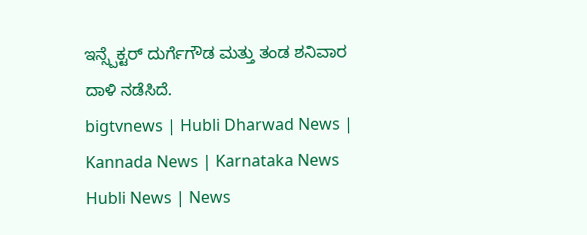ಇನ್ಸ್ಪೆಕ್ಟರ್ ದುರ್ಗೆಗೌಡ ಮತ್ತು ತಂಡ ಶನಿವಾರ ದಾಳಿ ನಡೆಸಿದೆ.
bigtvnews | Hubli Dharwad News | Kannada News | Karnataka News Hubli News | News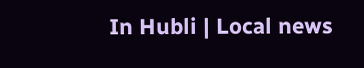In Hubli | Local news